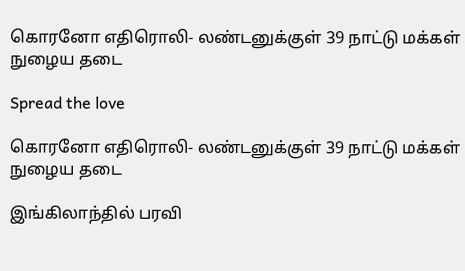கொரனோ எதிரொலி- லண்டனுக்குள் 39 நாட்டு மக்கள் நுழைய தடை

Spread the love

கொரனோ எதிரொலி- லண்டனுக்குள் 39 நாட்டு மக்கள் நுழைய தடை

இங்கிலாந்தில் பரவி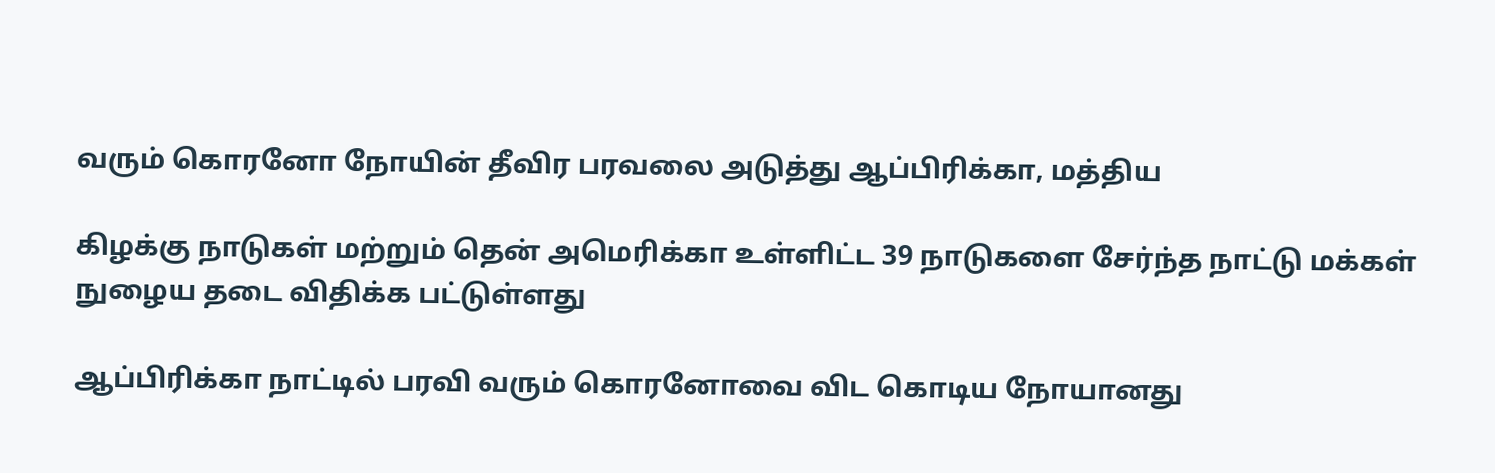வரும் கொரனோ நோயின் தீவிர பரவலை அடுத்து ஆப்பிரிக்கா, மத்திய

கிழக்கு நாடுகள் மற்றும் தென் அமெரிக்கா உள்ளிட்ட 39 நாடுகளை சேர்ந்த நாட்டு மக்கள் நுழைய தடை விதிக்க பட்டுள்ளது

ஆப்பிரிக்கா நாட்டில் பரவி வரும் கொரனோவை விட கொடிய நோயானது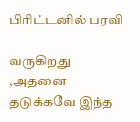பிரிட்டனில் பரவி

வருகிறது ,அதனை தடுக்கவே இந்த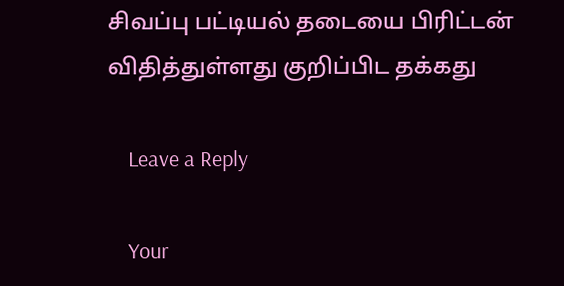சிவப்பு பட்டியல் தடையை பிரிட்டன் விதித்துள்ளது குறிப்பிட தக்கது

    Leave a Reply

    Your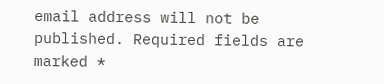email address will not be published. Required fields are marked *